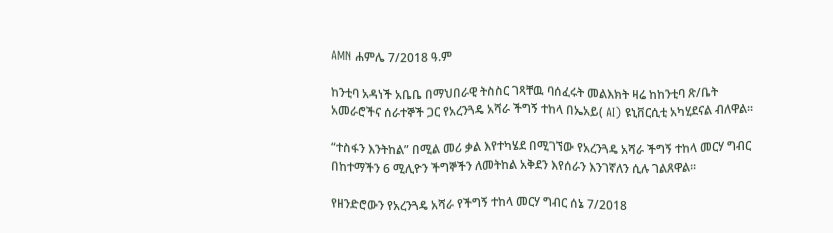AMN ሐምሌ 7/2018 ዓ.ም

ከንቲባ አዳነች አቤቤ በማህበራዊ ትስስር ገጻቸዉ ባሰፈሩት መልእክት ዛሬ ከከንቲባ ጽ/ቤት አመራሮችና ሰራተኞች ጋር የአረንጓዴ አሻራ ችግኝ ተከላ በኤአይ( AI) ዩኒቨርሲቲ አካሂደናል ብለዋል፡፡

“ተስፋን እንትከል” በሚል መሪ ቃል እየተካሄደ በሚገኘው የአረንጓዴ አሻራ ችግኝ ተከላ መርሃ ግብር በከተማችን 6 ሚሊዮን ችግኞችን ለመትከል አቅደን እየሰራን እንገኛለን ሲሉ ገልጸዋል፡፡

የዘንድሮውን የአረንጓዴ አሻራ የችግኝ ተከላ መርሃ ግብር ሰኔ 7/2018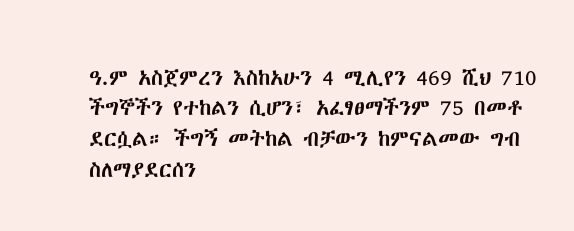ዓ.ም አስጀምረን እስከአሁን 4 ሚሊየን 469 ሺህ 710 ችግኞችን የተከልን ሲሆን፣ አፈፃፀማችንም 75 በመቶ ደርሷል። ችግኝ መትከል ብቻውን ከምናልመው ግብ ስለማያደርሰን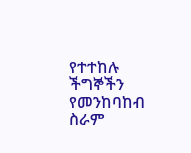የተተከሉ ችግኞችን የመንከባከብ ስራም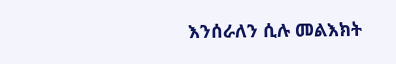እንሰራለን ሲሉ መልእክት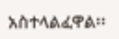አስተላልፈዋል፡፡